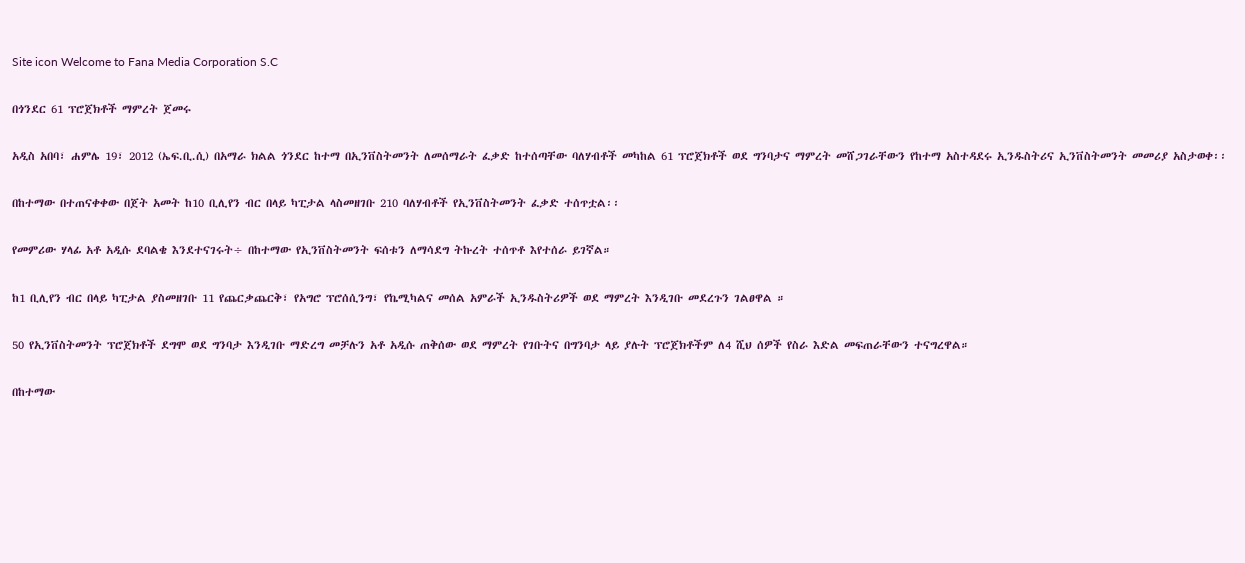Site icon Welcome to Fana Media Corporation S.C

በጎንደር 61 ፕሮጀክቶች ማምረት ጀመሩ

አዲስ አበባ፣ ሐምሌ 19፣ 2012 (ኤፍ.ቢ.ሲ) በአማራ ክልል ጎንደር ከተማ በኢንቨስትመንት ለመሰማራት ፈቃድ ከተሰጣቸው ባለሃብቶች መካከል 61 ፕሮጀክቶች ወደ ግንባታና ማምረት መሸጋገራቸውን የከተማ አስተዳደሩ ኢንዱስትሪና ኢንቨስትመንት መመሪያ አስታወቀ፡፡

በከተማው በተጠናቀቀው በጀት አመት ከ10 ቢሊየን ብር በላይ ካፒታል ላስመዘገቡ 210 ባለሃብቶች የኢንቨስትመንት ፈቃድ ተሰጥቷል፡፡

የመምሪው ሃላፊ አቶ አዲሱ ደባልቄ እንደተናገሩት÷ በከተማው የኢንቨስትመንት ፍሰቱን ለማሳደግ ትኩረት ተሰጥቶ እየተሰራ ይገኛል።

ከ1 ቢሊየን ብር በላይ ካፒታል ያስመዘገቡ 11 የጨርቃጨርቅ፣ የአግሮ ፕሮሰሲንግ፣ የኬሚካልና መሰል አምራች ኢንዱስትሪዎች ወደ ማምረት እንዲገቡ መደረጉን ገልፀዋል ።

50 የኢንቨስትመንት ፕሮጀክቶች ደግሞ ወደ ግንባታ እንዲገቡ ማድረግ መቻሉን አቶ አዲሱ ጠቅሰው ወደ ማምረት የገቡትና በግንባታ ላይ ያሉት ፕሮጀክቶችም ለ4 ሺህ ሰዎች የስራ እድል መፍጠራቸውን ተናግረዋል።

በከተማው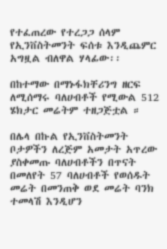የተፈጠረው የተረጋጋ ሰላም የኢንቨስትመንት ፍሰቱ እንዲጨምር አግዟል ብለዋል ሃላፊው፡፡

በከተማው በማኑፋክቸሪንግ ዘርፍ ለሚሰማሩ ባለሀብቶች የሚውል 512 ሄክታር መሬትም ተዘጋጅቷል ።

በሌላ በኩል የኢንቨስትመንት ቦታዎችን ለረጅም አመታት አጥረው ያስቀመጡ ባለሀብቶችን በጥናት በመለየት 57 ባለሀብቶች የወሰዱት መሬት በመንጠቅ ወደ መሬት ባንክ ተመላሽ እንዲሆን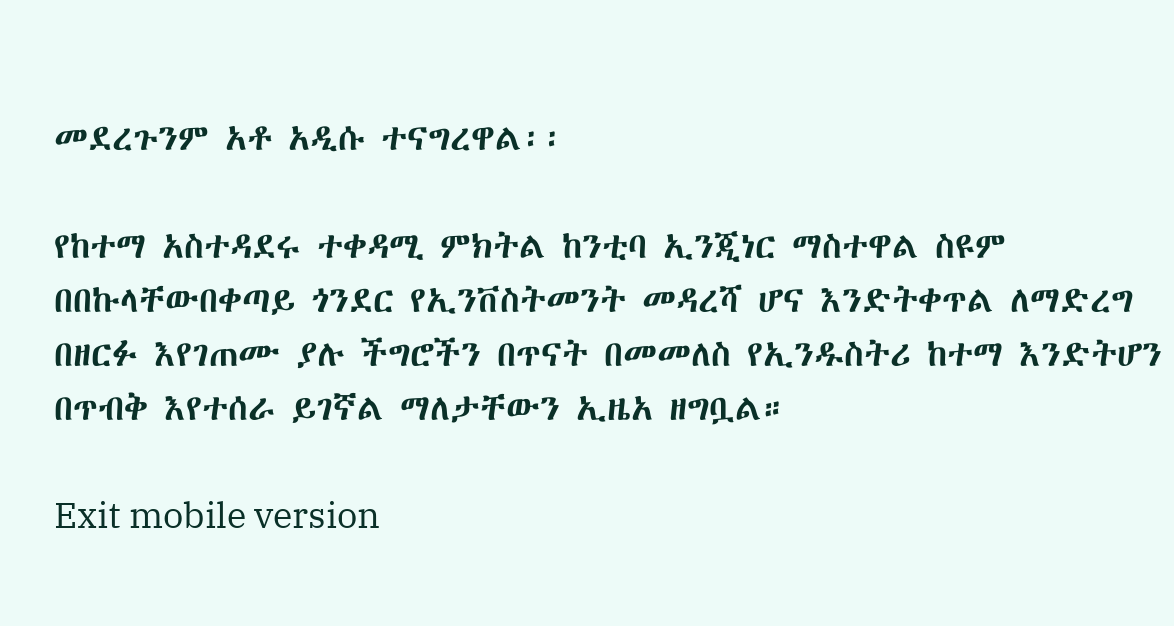መደረጉንም አቶ አዲሱ ተናግረዋል፡፡

የከተማ አስተዳደሩ ተቀዳሚ ምክትል ከንቲባ ኢንጂነር ማስተዋል ስዩም በበኩላቸውበቀጣይ ጎንደር የኢንቨስትመንት መዳረሻ ሆና እንድትቀጥል ለማድረግ በዘርፉ እየገጠሙ ያሉ ችግሮችን በጥናት በመመለስ የኢንዱስትሪ ከተማ እንድትሆን በጥብቅ እየተሰራ ይገኛል ማለታቸውን ኢዜአ ዘግቧል።

Exit mobile version